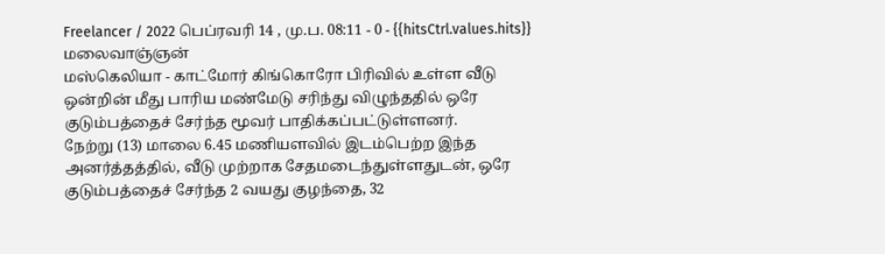Freelancer / 2022 பெப்ரவரி 14 , மு.ப. 08:11 - 0 - {{hitsCtrl.values.hits}}
மலைவாஞ்ஞன்
மஸ்கெலியா - காட்மோர் கிங்கொரோ பிரிவில் உள்ள வீடு ஒன்றின் மீது பாரிய மண்மேடு சரிந்து விழுந்ததில் ஒரே குடும்பத்தைச் சேர்ந்த மூவர் பாதிக்கப்பட்டுள்ளனர்.
நேற்று (13) மாலை 6.45 மணியளவில் இடம்பெற்ற இந்த அனர்த்தத்தில், வீடு முற்றாக சேதமடைந்துள்ளதுடன், ஒரே குடும்பத்தைச் சேர்ந்த 2 வயது குழந்தை, 32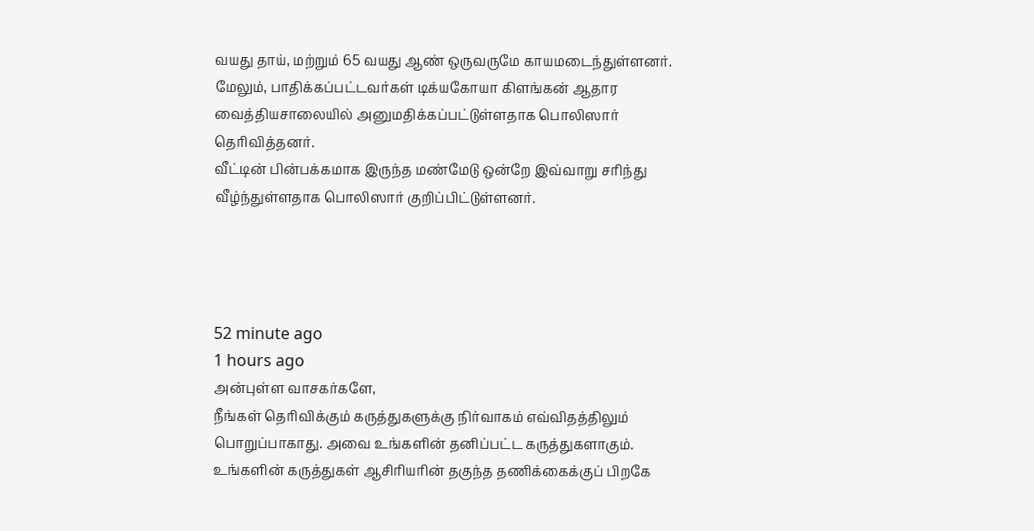வயது தாய், மற்றும் 65 வயது ஆண் ஒருவருமே காயமடைந்துள்ளனர்.
மேலும், பாதிக்கப்பட்டவர்கள் டிக்யகோயா கிளங்கன் ஆதார வைத்தியசாலையில் அனுமதிக்கப்பட்டுள்ளதாக பொலிஸார் தெரிவித்தனர்.
வீட்டின் பின்பக்கமாக இருந்த மண்மேடு ஒன்றே இவ்வாறு சரிந்து வீழ்ந்துள்ளதாக பொலிஸார் குறிப்பிட்டுள்ளனர்.




52 minute ago
1 hours ago
அன்புள்ள வாசகர்களே,
நீங்கள் தெரிவிக்கும் கருத்துகளுக்கு நிர்வாகம் எவ்விதத்திலும் பொறுப்பாகாது. அவை உங்களின் தனிப்பட்ட கருத்துகளாகும். உங்களின் கருத்துகள் ஆசிரியரின் தகுந்த தணிக்கைக்குப் பிறகே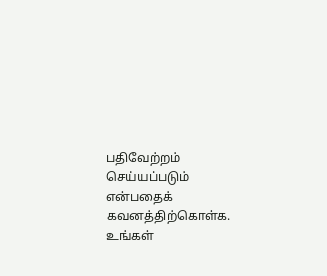பதிவேற்றம் செய்யப்படும் என்பதைக் கவனத்திற்கொள்க. உங்கள்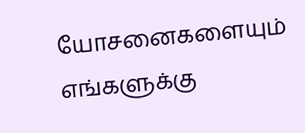யோசனைகளையும் எங்களுக்கு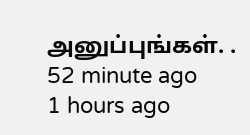அனுப்புங்கள். .
52 minute ago
1 hours ago